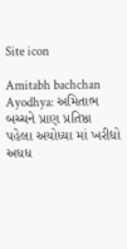Site icon

Amitabh bachchan Ayodhya: અમિતાભ બચ્ચને પ્રાણ પ્રતિષ્ઠા પહેલા અયોધ્યા માં ખરીદ્યો અધધ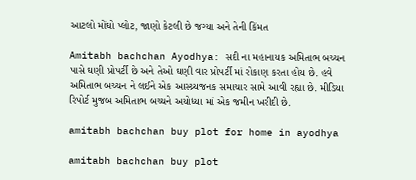આટલો મોંઘો પ્લોટ, જાણો કેટલી છે જગ્યા અને તેની કિંમત

Amitabh bachchan Ayodhya: સદી ના મહાનાયક અમિતાભ બચ્ચન પાસે ઘણી પ્રોપર્ટી છે અને તેઓ ઘણી વાર પ્રોપર્ટી માં રોકાણ કરતા હોય છે. હવે અમિતાભ બચ્ચન ને લઈને એક આસ્ચ્ર્યજનક સમાચાર સામે આવી રહ્યા છે. મીડિયા રિપોર્ટ મુજબ અમિતાભ બચ્ચને અયોધ્યા માં એક જમીન ખરીદી છે.

amitabh bachchan buy plot for home in ayodhya

amitabh bachchan buy plot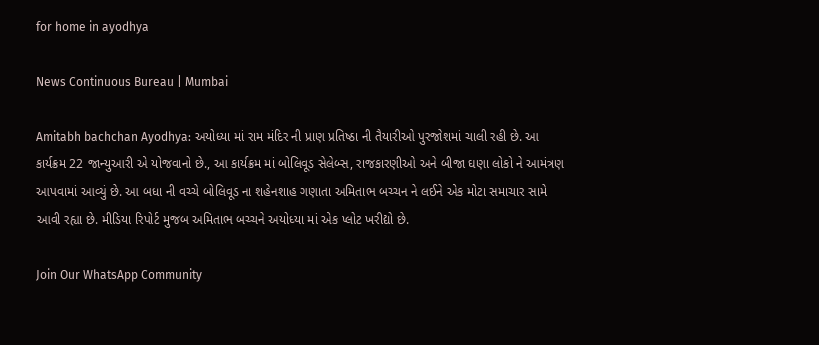for home in ayodhya

News Continuous Bureau | Mumbai

Amitabh bachchan Ayodhya: અયોધ્યા માં રામ મંદિર ની પ્રાણ પ્રતિષ્ઠા ની તૈયારીઓ પુરજોશમાં ચાલી રહી છે. આ કાર્યક્રમ 22 જાન્યુઆરી એ યોજવાનો છે., આ કાર્યક્રમ માં બોલિવૂડ સેલેબ્સ, રાજકારણીઓ અને બીજા ઘણા લોકો ને આમંત્રણ આપવામાં આવ્યું છે. આ બધા ની વચ્ચે બોલિવૂડ ના શહેનશાહ ગણાતા અમિતાભ બચ્ચન ને લઈને એક મોટા સમાચાર સામે આવી રહ્યા છે. મીડિયા રિપોર્ટ મુજબ અમિતાભ બચ્ચને અયોધ્યા માં એક પ્લોટ ખરીદ્યો છે.

Join Our WhatsApp Community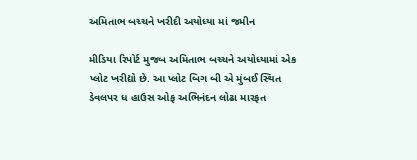અમિતાભ બચ્ચને ખરીદી અયોધ્યા માં જમીન

મીડિયા રિપોર્ટ મુજબ અમિતાભ બચ્ચને અયોધ્યામાં એક પ્લોટ ખરીદ્યો છે. આ પ્લોટ બિગ બી એ મુંબઈ સ્થિત ડેવલપર ધ હાઉસ ઓફ અભિનંદન લોઢા મારફત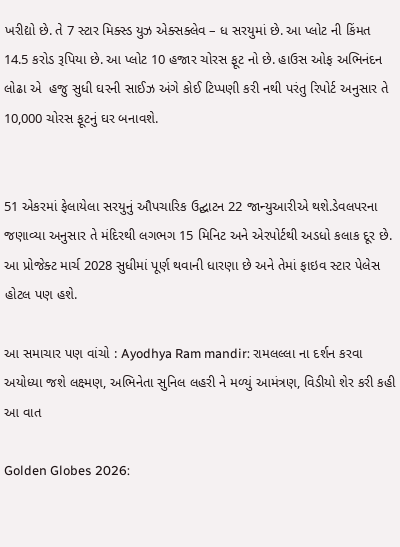ખરીદ્યો છે. તે 7 સ્ટાર મિક્સ્ડ યુઝ એક્સક્લેવ – ધ સરયુમાં છે. આ પ્લોટ ની કિંમત 14.5 કરોડ રૂપિયા છે. આ પ્લોટ 10 હજાર ચોરસ ફૂટ નો છે. હાઉસ ઓફ અભિનંદન લોઢા એ  હજુ સુધી ઘરની સાઈઝ અંગે કોઈ ટિપ્પણી કરી નથી પરંતુ રિપોર્ટ અનુસાર તે 10,000 ચોરસ ફૂટનું ઘર બનાવશે.


51 એકરમાં ફેલાયેલા સરયુનું ઔપચારિક ઉદ્ઘાટન 22 જાન્યુઆરીએ થશે.ડેવલપરના જણાવ્યા અનુસાર તે મંદિરથી લગભગ 15 મિનિટ અને એરપોર્ટથી અડધો કલાક દૂર છે. આ પ્રોજેક્ટ માર્ચ 2028 સુધીમાં પૂર્ણ થવાની ધારણા છે અને તેમાં ફાઇવ સ્ટાર પેલેસ હોટલ પણ હશે.

આ સમાચાર પણ વાંચો : Ayodhya Ram mandir: રામલલ્લા ના દર્શન કરવા અયોધ્યા જશે લક્ષ્મણ, અભિનેતા સુનિલ લહરી ને મળ્યું આમંત્રણ, વિડીયો શેર કરી કહી આ વાત

Golden Globes 2026: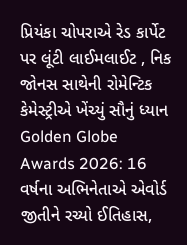પ્રિયંકા ચોપરાએ રેડ કાર્પેટ પર લૂંટી લાઈમલાઈટ , નિક જોનસ સાથેની રોમેન્ટિક કેમેસ્ટ્રીએ ખેંચ્યું સૌનું ધ્યાન
Golden Globe Awards 2026: 16 વર્ષના અભિનેતાએ એવોર્ડ જીતીને રચ્યો ઈતિહાસ,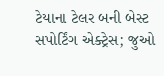ટેયાના ટેલર બની બેસ્ટ સપોર્ટિંગ એક્ટ્રેસ; જુઓ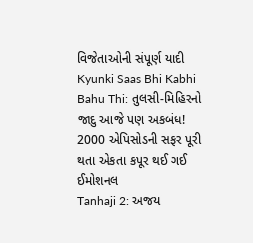વિજેતાઓની સંપૂર્ણ યાદી
Kyunki Saas Bhi Kabhi Bahu Thi: તુલસી-મિહિરનો જાદુ આજે પણ અકબંધ! 2000 એપિસોડની સફર પૂરી થતા એકતા કપૂર થઈ ગઈ ઈમોશનલ
Tanhaji 2: અજય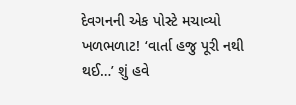દેવગનની એક પોસ્ટે મચાવ્યો ખળભળાટ! ‘વાર્તા હજુ પૂરી નથી થઈ…’ શું હવે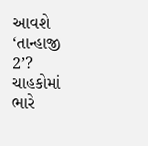આવશે ‘તાન્હાજી 2’? ચાહકોમાં ભારે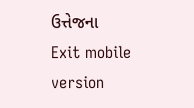ઉત્તેજના
Exit mobile version